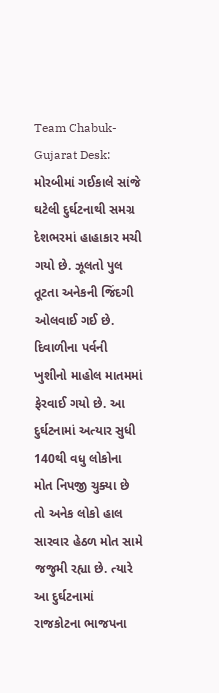Team Chabuk-Gujarat Desk: મોરબીમાં ગઈકાલે સાંજે ઘટેલી દુર્ઘટનાથી સમગ્ર દેશભરમાં હાહાકાર મચી ગયો છે. ઝૂલતો પુલ તૂટતા અનેકની જિંદગી ઓલવાઈ ગઈ છે. દિવાળીના પર્વની ખુશીનો માહોલ માતમમાં ફેરવાઈ ગયો છે. આ દુર્ઘટનામાં અત્યાર સુધી 140થી વધુ લોકોના મોત નિપજી ચુક્યા છે તો અનેક લોકો હાલ સારવાર હેઠળ મોત સામે જજુમી રહ્યા છે. ત્યારે આ દુર્ઘટનામાં રાજકોટના ભાજપના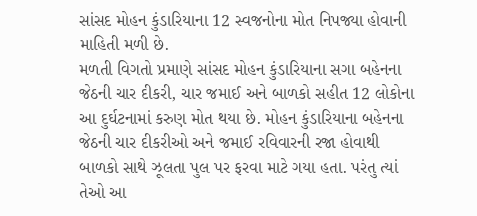સાંસદ મોહન કુંડારિયાના 12 સ્વજનોના મોત નિપજ્યા હોવાની માહિતી મળી છે.
મળતી વિગતો પ્રમાણે સાંસદ મોહન કુંડારિયાના સગા બહેનના જેઠની ચાર દીકરી, ચાર જમાઈ અને બાળકો સહીત 12 લોકોના આ દુર્ઘટનામાં કરુણ મોત થયા છે. મોહન કુંડારિયાના બહેનના જેઠની ચાર દીકરીઓ અને જમાઈ રવિવારની રજા હોવાથી બાળકો સાથે ઝૂલતા પુલ પર ફરવા માટે ગયા હતા. પરંતુ ત્યાં તેઓ આ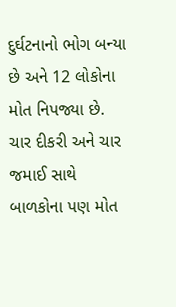દુર્ઘટનાનો ભોગ બન્યા છે અને 12 લોકોના મોત નિપજ્યા છે. ચાર દીકરી અને ચાર જમાઈ સાથે બાળકોના પણ મોત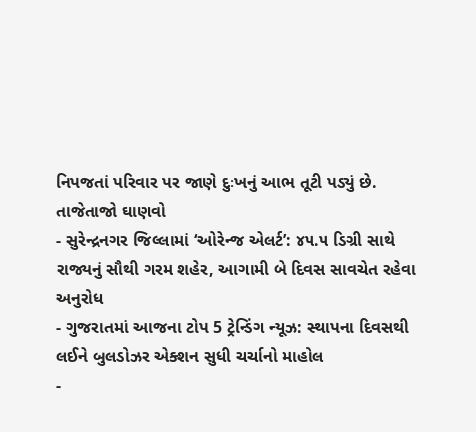નિપજતાં પરિવાર પર જાણે દુઃખનું આભ તૂટી પડ્યું છે.
તાજેતાજો ઘાણવો
- સુરેન્દ્રનગર જિલ્લામાં ‘ઓરેન્જ એલર્ટ’: ૪૫.૫ ડિગ્રી સાથે રાજ્યનું સૌથી ગરમ શહેર, આગામી બે દિવસ સાવચેત રહેવા અનુરોધ
- ગુજરાતમાં આજના ટોપ 5 ટ્રેન્ડિંગ ન્યૂઝ: સ્થાપના દિવસથી લઈને બુલડોઝર એક્શન સુધી ચર્ચાનો માહોલ
-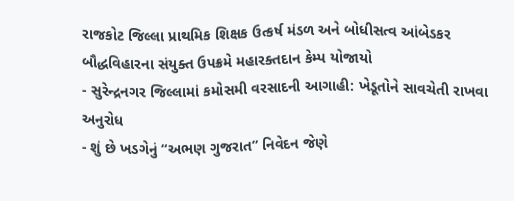રાજકોટ જિલ્લા પ્રાથમિક શિક્ષક ઉત્કર્ષ મંડળ અને બોધીસત્વ આંબેડકર બૌદ્ધવિહારના સંયુક્ત ઉપક્રમે મહારક્તદાન કેમ્પ યોજાયો
- સુરેન્દ્રનગર જિલ્લામાં કમોસમી વરસાદની આગાહી: ખેડૂતોને સાવચેતી રાખવા અનુરોધ
- શું છે ખડગેનું “અભણ ગુજરાત” નિવેદન જેણે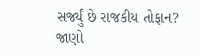સર્જ્યું છે રાજકીય તોફાન? જાણો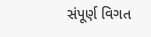સંપૂર્ણ વિગત